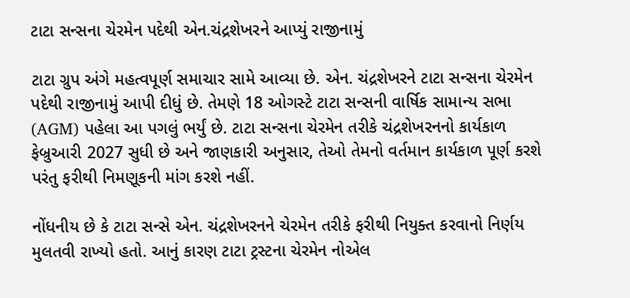ટાટા સન્સના ચેરમેન પદેથી એન.ચંદ્રશેખરને આપ્યું રાજીનામું

ટાટા ગ્રુપ અંગે મહત્વપૂર્ણ સમાચાર સામે આવ્યા છે. એન. ચંદ્રશેખરને ટાટા સન્સના ચેરમેન પદેથી રાજીનામું આપી દીધું છે. તેમણે 18 ઓગસ્ટે ટાટા સન્સની વાર્ષિક સામાન્ય સભા (AGM) પહેલા આ પગલું ભર્યું છે. ટાટા સન્સના ચેરમેન તરીકે ચંદ્રશેખરનનો કાર્યકાળ ફેબ્રુઆરી 2027 સુધી છે અને જાણકારી અનુસાર, તેઓ તેમનો વર્તમાન કાર્યકાળ પૂર્ણ કરશે પરંતુ ફરીથી નિમણૂકની માંગ કરશે નહીં.

નોંધનીય છે કે ટાટા સન્સે એન. ચંદ્રશેખરનને ચેરમેન તરીકે ફરીથી નિયુક્ત કરવાનો નિર્ણય મુલતવી રાખ્યો હતો. આનું કારણ ટાટા ટ્રસ્ટના ચેરમેન નોએલ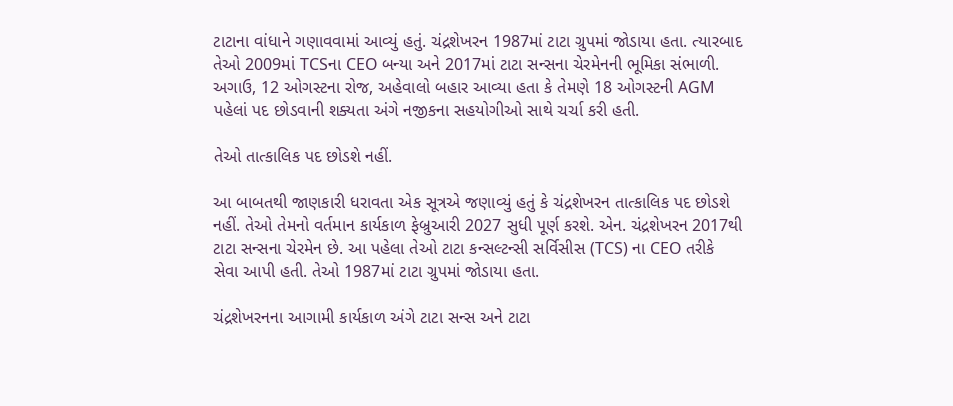ટાટાના વાંધાને ગણાવવામાં આવ્યું હતું. ચંદ્રશેખરન 1987માં ટાટા ગ્રુપમાં જોડાયા હતા. ત્યારબાદ તેઓ 2009માં TCSના CEO બન્યા અને 2017માં ટાટા સન્સના ચેરમેનની ભૂમિકા સંભાળી. અગાઉ, 12 ઓગસ્ટના રોજ, અહેવાલો બહાર આવ્યા હતા કે તેમણે 18 ઓગસ્ટની AGM પહેલાં પદ છોડવાની શક્યતા અંગે નજીકના સહયોગીઓ સાથે ચર્ચા કરી હતી.

તેઓ તાત્કાલિક પદ છોડશે નહીં.

આ બાબતથી જાણકારી ધરાવતા એક સૂત્રએ જણાવ્યું હતું કે ચંદ્રશેખરન તાત્કાલિક પદ છોડશે નહીં. તેઓ તેમનો વર્તમાન કાર્યકાળ ફેબ્રુઆરી 2027 સુધી પૂર્ણ કરશે. એન. ચંદ્રશેખરન 2017થી ટાટા સન્સના ચેરમેન છે. આ પહેલા તેઓ ટાટા કન્સલ્ટન્સી સર્વિસીસ (TCS) ના CEO તરીકે સેવા આપી હતી. તેઓ 1987માં ટાટા ગ્રુપમાં જોડાયા હતા.

ચંદ્રશેખરનના આગામી કાર્યકાળ અંગે ટાટા સન્સ અને ટાટા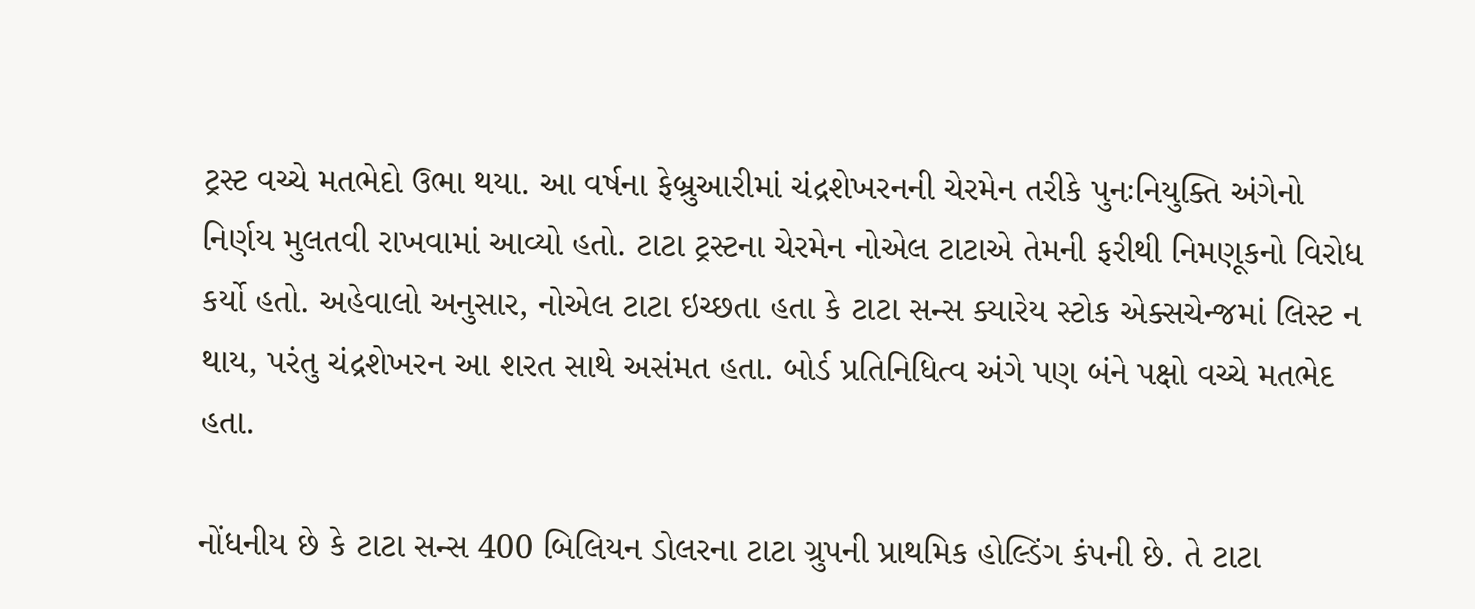ટ્રસ્ટ વચ્ચે મતભેદો ઉભા થયા. આ વર્ષના ફેબ્રુઆરીમાં ચંદ્રશેખરનની ચેરમેન તરીકે પુનઃનિયુક્તિ અંગેનો નિર્ણય મુલતવી રાખવામાં આવ્યો હતો. ટાટા ટ્રસ્ટના ચેરમેન નોએલ ટાટાએ તેમની ફરીથી નિમણૂકનો વિરોધ કર્યો હતો. અહેવાલો અનુસાર, નોએલ ટાટા ઇચ્છતા હતા કે ટાટા સન્સ ક્યારેય સ્ટોક એક્સચેન્જમાં લિસ્ટ ન થાય, પરંતુ ચંદ્રશેખરન આ શરત સાથે અસંમત હતા. બોર્ડ પ્રતિનિધિત્વ અંગે પણ બંને પક્ષો વચ્ચે મતભેદ હતા.

નોંધનીય છે કે ટાટા સન્સ 400 બિલિયન ડોલરના ટાટા ગ્રુપની પ્રાથમિક હોલ્ડિંગ કંપની છે. તે ટાટા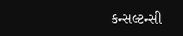કન્સલ્ટન્સી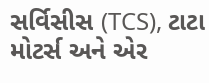સર્વિસીસ (TCS), ટાટા મોટર્સ અને એર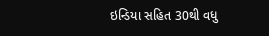ઇન્ડિયા સહિત 30થી વધુ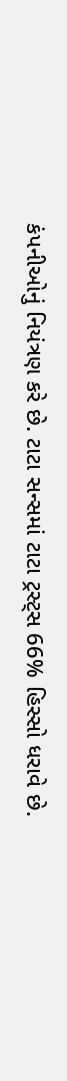કંપનીઓનું નિયંત્રણ કરે છે. ટાટા સન્સમાં ટાટા ટ્રસ્ટ્સ 66% હિસ્સો ધરાવે છે.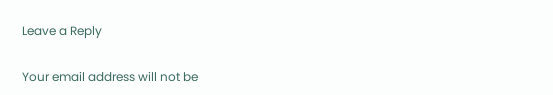Leave a Reply

Your email address will not be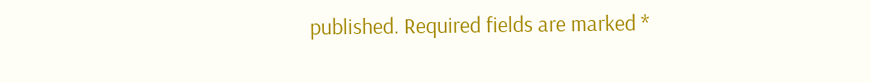published. Required fields are marked *